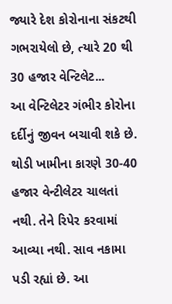જ્યારે દેશ કોરોનાના સંકટથી ગભરાયેલો છે, ત્યારે 20 થી 30 હજાર વેન્ટિલેટ...
આ વેન્ટિલેટર ગંભીર કોરોના દર્દીનું જીવન બચાવી શકે છે. થોડી ખામીના કારણે 30-40 હજાર વેન્ટીલેટર ચાલતાં નથી. તેને રિપેર કરવામાં આવ્યા નથી. સાવ નકામા પડી રહ્યાં છે. આ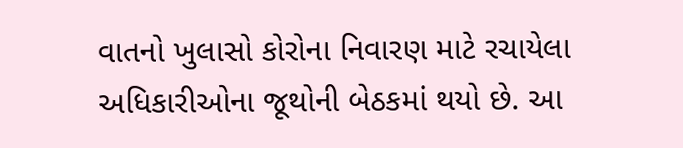વાતનો ખુલાસો કોરોના નિવારણ માટે રચાયેલા અધિકારીઓના જૂથોની બેઠકમાં થયો છે. આ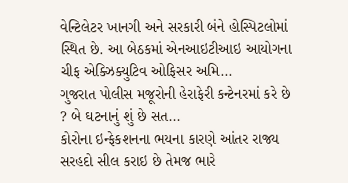વેન્ટિલેટર ખાનગી અને સરકારી બંને હોસ્પિટલોમાં સ્થિત છે. આ બેઠકમાં એનઆઇટીઆઇ આયોગના ચીફ એક્ઝિક્યુટિવ ઓફિસર અમિ...
ગુજરાત પોલીસ મજૂરોની હેરાફેરી કન્ટેનરમાં કરે છે ? બે ઘટનાનું શું છે સત...
કોરોના ઇન્ફેકશનના ભયના કારણે આંતર રાજ્ય સરહદો સીલ કરાઇ છે તેમજ ભારે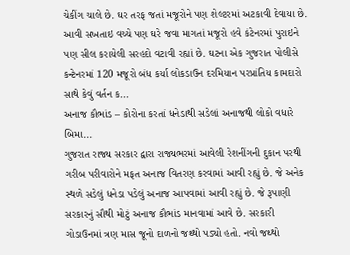ચેકીંગ ચાલે છે. ઘર તરફ જતાં મજૂરોને પણ શેલ્ટરમાં અટકાવી દેવાયા છે. આવી સખતાઇ વચ્ચે પણ ઘરે જવા માગતાં મજૂરો હવે કંટેનરમાં પુરાઇને પણ સીલ કરાયેલી સરહદો વટાવી રહ્યાં છે. ઘટના એક ગુજરાત પોલીસે કન્ટેનરમાં 120 મજૂરો બંધ કર્યા લોકડાઉન દરમિયાન પરપ્રાંતિય કામદારો સાથે કેવું વર્તન ક...
અનાજ કૌભાંડ – કોરોના કરતાં ધનેડાથી સડેલાં અનાજથી લોકો વધારે બિમા...
ગુજરાત રાજ્ય સરકાર દ્વારા રાજ્યભરમાં આવેલી રેશનીંગની દુકાન પરથી ગરીબ પરીવારોને મફત અનાજ વિતરણ કરવામાં આવી રહ્યું છે. જે અનેક સ્થળે સડેલું ધનેડા પડેલું અનાજ આપવામાં આવી રહ્યું છે. જે રૂપાણી સરકારનું સૌથી મોટું અનાજ કૌભાંડ માનવામાં આવે છે. સરકારી ગોડાઉનમાં ત્રણ માસ જૂનો દાળનો જથ્થો પડ્યો હતો. નવો જથ્થો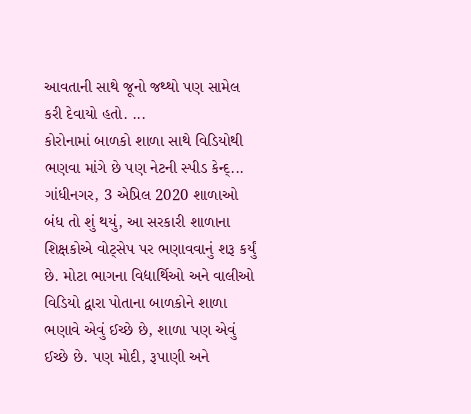આવતાની સાથે જૂનો જથ્થો પણ સામેલ કરી દેવાયો હતો. ...
કોરોનામાં બાળકો શાળા સાથે વિડિયોથી ભણવા માંગે છે પણ નેટની સ્પીડ કેન્દ્...
ગાંધીનગર, 3 એપ્રિલ 2020 શાળાઓ બંધ તો શું થયું, આ સરકારી શાળાના શિક્ષકોએ વોટ્સેપ પર ભણાવવાનું શરૂ કર્યું છે. મોટા ભાગના વિદ્યાર્થિઓ અને વાલીઓ વિડિયો દ્વારા પોતાના બાળકોને શાળા ભણાવે એવું ઈચ્છે છે, શાળા પણ એવું ઈચ્છે છે. પણ મોદી, રૂપાણી અને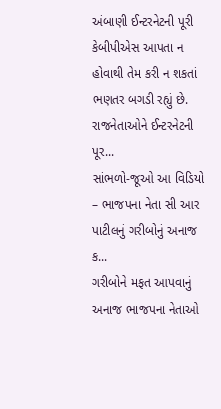અંબાણી ઈન્ટરનેટની પૂરી કેબીપીએસ આપતા ન હોવાથી તેમ કરી ન શકતાં ભણતર બગડી રહ્યું છે. રાજનેતાઓને ઈન્ટરનેટની પૂર...
સાંભળો-જૂઓ આ વિડિયો – ભાજપના નેતા સી આર પાટીલનું ગરીબોનું અનાજ ક...
ગરીબોને મફત આપવાનું અનાજ ભાજપના નેતાઓ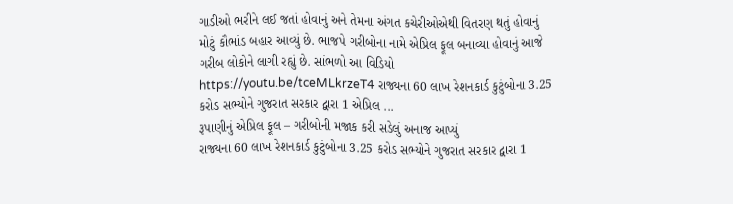ગાડીઓ ભરીને લઈ જતાં હોવાનું અને તેમના અંગત કચેરીઓએથી વિતરણ થતું હોવાનું મોટું કૌભાંડ બહાર આવ્યું છે. ભાજપે ગરીબોના નામે એપ્રિલ ફૂલ બનાવ્યા હોવાનું આજે ગરીબ લોકોને લાગી રહ્યું છે. સાંભળો આ વિડિયો https://youtu.be/tceMLkrzeT4 રાજ્યના 60 લાખ રેશનકાર્ડ કુટુંબોના 3.25 કરોડ સભ્યોને ગુજરાત સરકાર દ્વારા 1 એપ્રિલ ...
રૂપાણીનું એપ્રિલ ફૂલ – ગરીબોની મજાક કરી સડેલું અનાજ આપ્યું
રાજ્યના 60 લાખ રેશનકાર્ડ કુટુંબોના 3.25 કરોડ સભ્યોને ગુજરાત સરકાર દ્વારા 1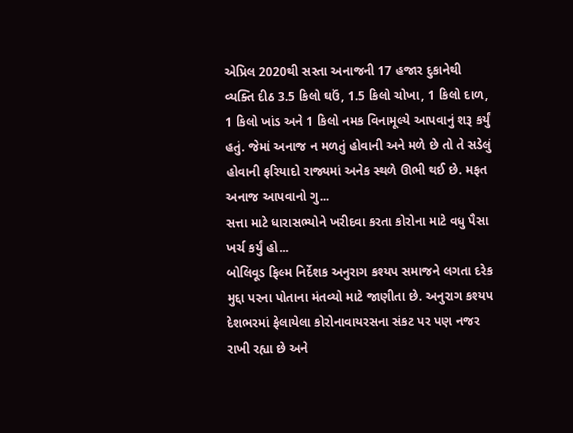એપ્રિલ 2020થી સસ્તા અનાજની 17 હજાર દુકાનેથી વ્યક્તિ દીઠ 3.5 કિલો ઘઉં, 1.5 કિલો ચોખા, 1 કિલો દાળ, 1 કિલો ખાંડ અને 1 કિલો નમક વિનામૂલ્યે આપવાનું શરૂ કર્યું હતું. જેમાં અનાજ ન મળતું હોવાની અને મળે છે તો તે સડેલું હોવાની ફરિયાદો રાજ્યમાં અનેક સ્થળે ઊભી થઈ છે. મફત અનાજ આપવાનો ગુ...
સત્તા માટે ધારાસભ્યોને ખરીદવા કરતા કોરોના માટે વધુ પૈસા ખર્ચ કર્યું હો...
બોલિવૂડ ફિલ્મ નિર્દેશક અનુરાગ કશ્યપ સમાજને લગતા દરેક મુદ્દા પરના પોતાના મંતવ્યો માટે જાણીતા છે. અનુરાગ કશ્યપ દેશભરમાં ફેલાયેલા કોરોનાવાયરસના સંકટ પર પણ નજર રાખી રહ્યા છે અને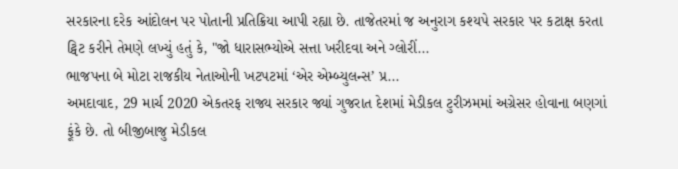સરકારના દરેક આંદોલન પર પોતાની પ્રતિક્રિયા આપી રહ્યા છે. તાજેતરમાં જ અનુરાગ કશ્યપે સરકાર પર કટાક્ષ કરતા ટ્વિટ કરીને તેમણે લખ્યું હતું કે, "જો ધારાસભ્યોએ સત્તા ખરીદવા અને ગ્લોરીં...
ભાજપના બે મોટા રાજકીય નેતાઓની ખટપટમાં ‘એર એમ્બ્યુલન્સ’ પ્ર...
અમદાવાદ, 29 માર્ચ 2020 એકતરફ રાજ્ય સરકાર જ્યાં ગુજરાત દેશમાં મેડીકલ ટુરીઝમમાં અગ્રેસર હોવાના બણગાં ફૂંકે છે. તો બીજીબાજુ મેડીકલ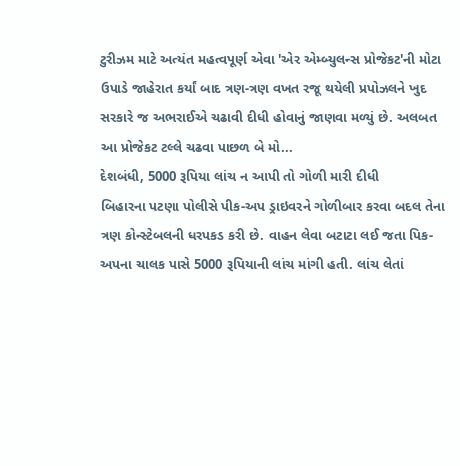ટુરીઝમ માટે અત્યંત મહત્વપૂર્ણ એવા 'એર એમ્બ્યુલન્સ પ્રોજેકટ'ની મોટા ઉપાડે જાહેરાત કર્યાં બાદ ત્રણ-ત્રણ વખત રજૂ થયેલી પ્રપોઝલને ખુદ સરકારે જ અભરાઈએ ચઢાવી દીધી હોવાનું જાણવા મળ્યું છે. અલબત આ પ્રોજેકટ ટલ્લે ચઢવા પાછળ બે મો...
દેશબંધી, 5000 રૂપિયા લાંચ ન આપી તો ગોળી મારી દીધી
બિહારના પટણા પોલીસે પીક-અપ ડ્રાઇવરને ગોળીબાર કરવા બદલ તેના ત્રણ કોન્સ્ટેબલની ધરપકડ કરી છે. વાહન લેવા બટાટા લઈ જતા પિક-અપના ચાલક પાસે 5000 રૂપિયાની લાંચ માંગી હતી. લાંચ લેતાં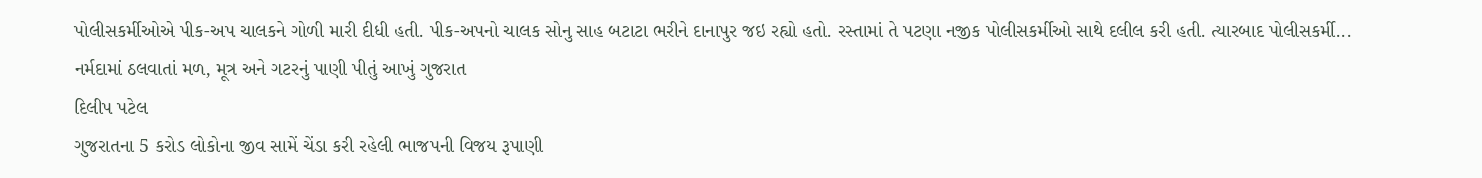પોલીસકર્મીઓએ પીક-અપ ચાલકને ગોળી મારી દીધી હતી. પીક-અપનો ચાલક સોનુ સાહ બટાટા ભરીને દાનાપુર જઇ રહ્યો હતો. રસ્તામાં તે પટણા નજીક પોલીસકર્મીઓ સાથે દલીલ કરી હતી. ત્યારબાદ પોલીસકર્મી...
નર્મદામાં ઠલવાતાં મળ, મૂત્ર અને ગટરનું પાણી પીતું આખું ગુજરાત
દિલીપ પટેલ
ગુજરાતના 5 કરોડ લોકોના જીવ સામેં ચેંડા કરી રહેલી ભાજપની વિજય રૂપાણી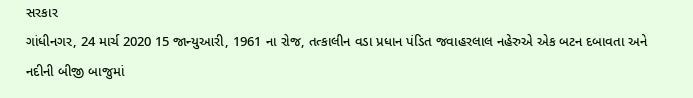સરકાર
ગાંધીનગર, 24 માર્ચ 2020 15 જાન્યુઆરી, 1961 ના રોજ, તત્કાલીન વડા પ્રધાન પંડિત જવાહરલાલ નહેરુએ એક બટન દબાવતા અને નદીની બીજી બાજુમાં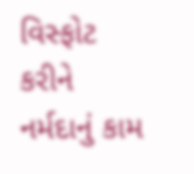વિસ્ફોટ કરીને નર્મદાનું કામ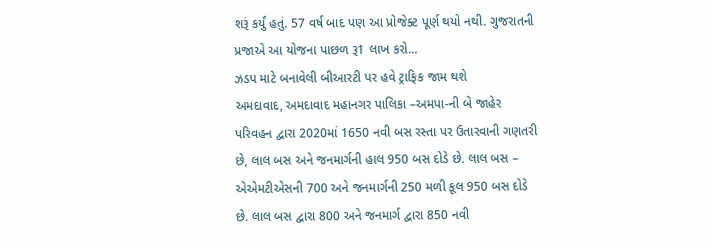શરૂં કર્યું હતું. 57 વર્ષ બાદ પણ આ પ્રોજેક્ટ પૂર્ણ થયો નથી. ગુજરાતની પ્રજાએ આ યોજના પાછળ રૂ1 લાખ કરો...
ઝડપ માટે બનાવેલી બીઆરટી પર હવે ટ્રાફિક જામ થશે
અમદાવાદ, અમદાવાદ મહાનગર પાલિકા –અમપા-ની બે જાહેર પરિવહન દ્વારા 2020માં 1650 નવી બસ રસ્તા પર ઉતારવાની ગણતરી છે, લાલ બસ અને જનમાર્ગની હાલ 950 બસ દોડે છે. લાલ બસ – એએમટીએસની 700 અને જનમાર્ગની 250 મળી કૂલ 950 બસ દોડે છે. લાલ બસ દ્વારા 800 અને જનમાર્ગ દ્વારા 850 નવી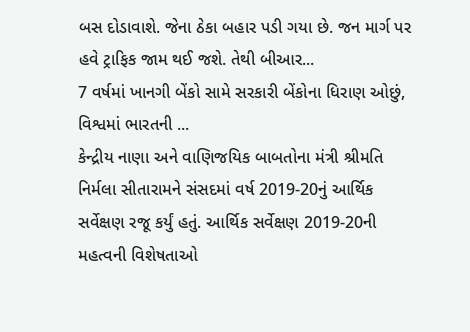બસ દોડાવાશે. જેના ઠેકા બહાર પડી ગયા છે. જન માર્ગ પર હવે ટ્રાફિક જામ થઈ જશે. તેથી બીઆર...
7 વર્ષમાં ખાનગી બેંકો સામે સરકારી બેંકોના ધિરાણ ઓછું, વિશ્વમાં ભારતની ...
કેન્દ્રીય નાણા અને વાણિજયિક બાબતોના મંત્રી શ્રીમતિ નિર્મલા સીતારામને સંસદમાં વર્ષ 2019-20નું આર્થિક સર્વેક્ષણ રજૂ કર્યું હતું. આર્થિક સર્વેક્ષણ 2019-20ની મહત્વની વિશેષતાઓ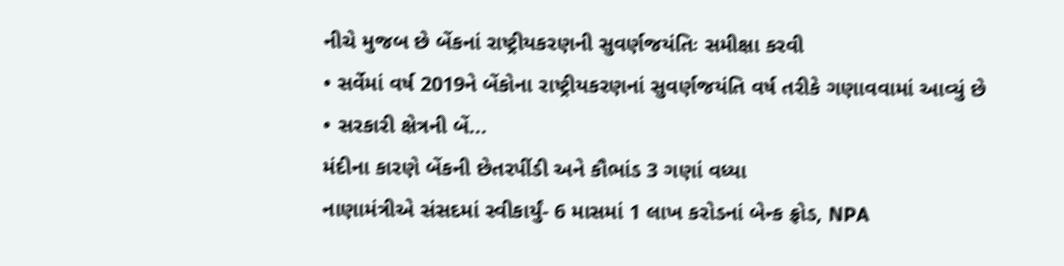નીચે મુજબ છે બેંકનાં રાષ્ટ્રીયકરણની સુવર્ણજયંતિઃ સમીક્ષા કરવી
• સર્વેમાં વર્ષ 2019ને બેંકોના રાષ્ટ્રીયકરણનાં સુવર્ણજયંતિ વર્ષ તરીકે ગણાવવામાં આવ્યું છે
• સરકારી ક્ષેત્રની બેં...
મંદીના કારણે બેંકની છેતરપીંડી અને કૌભાંડ 3 ગણાં વધ્યા
નાણામંત્રીએ સંસદમાં સ્વીકાર્યું- 6 માસમાં 1 લાખ કરોડનાં બેન્ક ફ્રોડ, NPA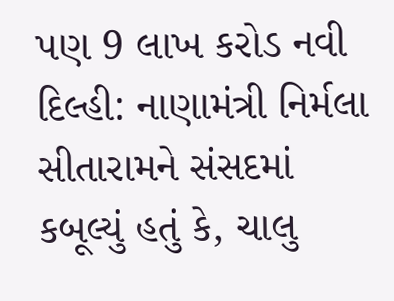પણ 9 લાખ કરોડ નવી દિલ્હી: નાણામંત્રી નિર્મલા સીતારામને સંસદમાં કબૂલ્યું હતું કે, ચાલુ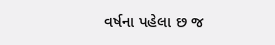વર્ષના પહેલા છ જ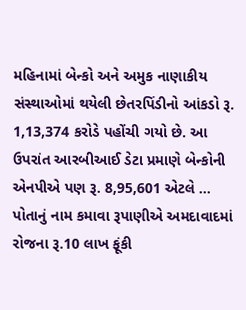મહિનામાં બેન્કો અને અમુક નાણાકીય સંસ્થાઓમાં થયેલી છેતરપિંડીનો આંકડો રૂ. 1,13,374 કરોડે પહોંચી ગયો છે. આ ઉપરાંત આરબીઆઈ ડેટા પ્રમાણે બેન્કોની એનપીએ પણ રૂ. 8,95,601 એટલે ...
પોતાનું નામ કમાવા રૂપાણીએ અમદાવાદમાં રોજના રૂ.10 લાખ ફૂંકી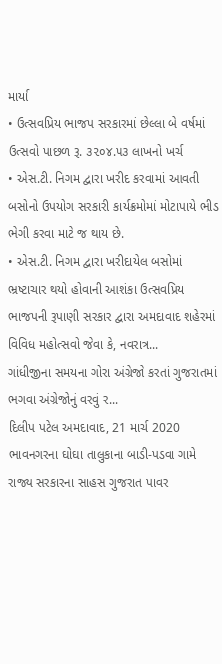માર્યા
• ઉત્સવપ્રિય ભાજપ સરકારમાં છેલ્લા બે વર્ષમાં ઉત્સવો પાછળ રૂ. ૩૨૦૪.૫૩ લાખનો ખર્ચ
• એસ.ટી. નિગમ દ્વારા ખરીદ કરવામાં આવતી બસોનો ઉપયોગ સરકારી કાર્યક્રમોમાં મોટાપાયે ભીડ ભેગી કરવા માટે જ થાય છે.
• એસ.ટી. નિગમ દ્વારા ખરીદાયેલ બસોમાં ભ્રષ્ટાચાર થયો હોવાની આશંકા ઉત્સવપ્રિય ભાજપની રૂપાણી સરકાર દ્વારા અમદાવાદ શહેરમાં વિવિધ મહોત્સવો જેવા કે, નવરાત્ર...
ગાંધીજીના સમયના ગોરા અંગ્રેજો કરતાં ગુજરાતમાં ભગવા અંગ્રેજોનું વરવું ર...
દિલીપ પટેલ અમદાવાદ, 21 માર્ચ 2020 ભાવનગરના ઘોઘા તાલુકાના બાડી-પડવા ગામે રાજ્ય સરકારના સાહસ ગુજરાત પાવર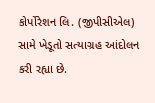કોર્પોરેશન લિ. (જીપીસીએલ) સામે ખેડૂતો સત્યાગ્રહ આંદોલન કરી રહ્યા છે.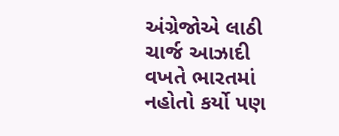અંગ્રેજોએ લાઠી ચાર્જ આઝાદી વખતે ભારતમાં નહોતો કર્યો પણ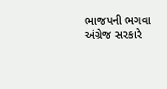ભાજપની ભગવા અંગ્રેજ સરકારે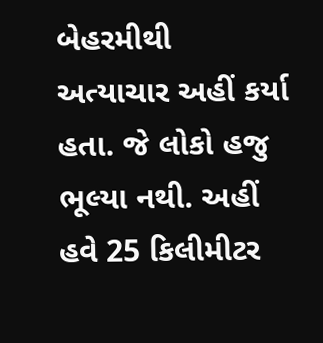બેહરમીથી અત્યાચાર અહીં કર્યા હતા. જે લોકો હજુ ભૂલ્યા નથી. અહીં હવે 25 કિલીમીટર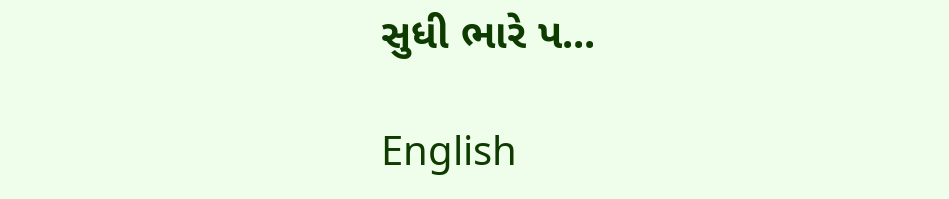સુધી ભારે પ...

English